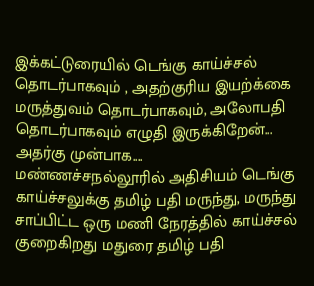இக்கட்டுரையில் டெங்கு காய்ச்சல் தொடர்பாகவும் , அதற்குரிய இயற்க்கை மருத்துவம் தொடர்பாகவும், அலோபதி தொடர்பாகவும் எழுதி இருக்கிறேன்...
அதர்கு முன்பாக....
மண்ணச்சநல்லூரில் அதிசியம் டெங்கு காய்ச்சலுக்கு தமிழ் பதி மருந்து, மருந்து சாப்பிட்ட ஒரு மணி நேரத்தில் காய்ச்சல் குறைகிறது மதுரை தமிழ் பதி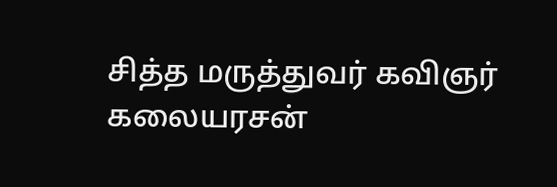சித்த மருத்துவர் கவிஞர் கலையரசன்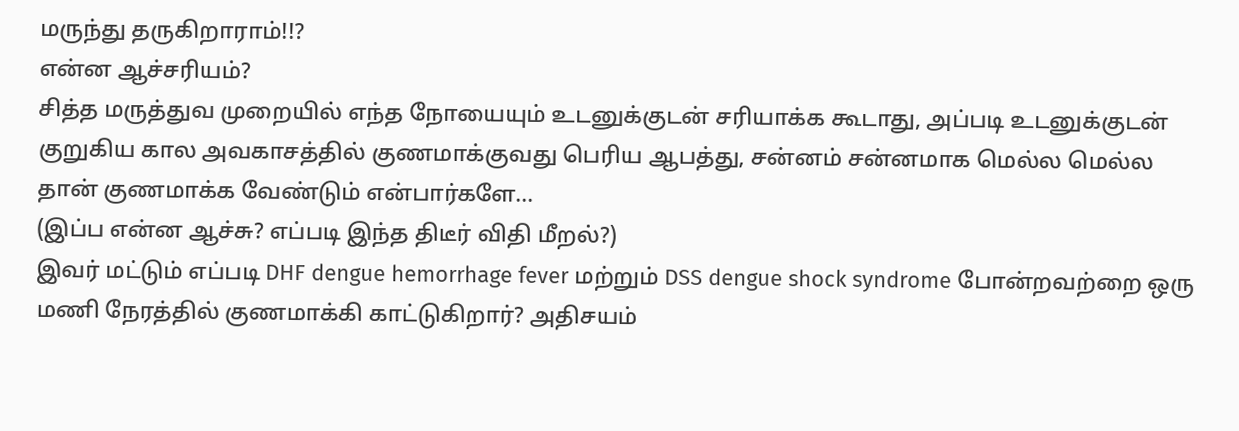மருந்து தருகிறாராம்!!?
என்ன ஆச்சரியம்?
சித்த மருத்துவ முறையில் எந்த நோயையும் உடனுக்குடன் சரியாக்க கூடாது, அப்படி உடனுக்குடன் குறுகிய கால அவகாசத்தில் குணமாக்குவது பெரிய ஆபத்து, சன்னம் சன்னமாக மெல்ல மெல்ல தான் குணமாக்க வேண்டும் என்பார்களே...
(இப்ப என்ன ஆச்சு? எப்படி இந்த திடீர் விதி மீறல்?)
இவர் மட்டும் எப்படி DHF dengue hemorrhage fever மற்றும் DSS dengue shock syndrome போன்றவற்றை ஒரு மணி நேரத்தில் குணமாக்கி காட்டுகிறார்? அதிசயம்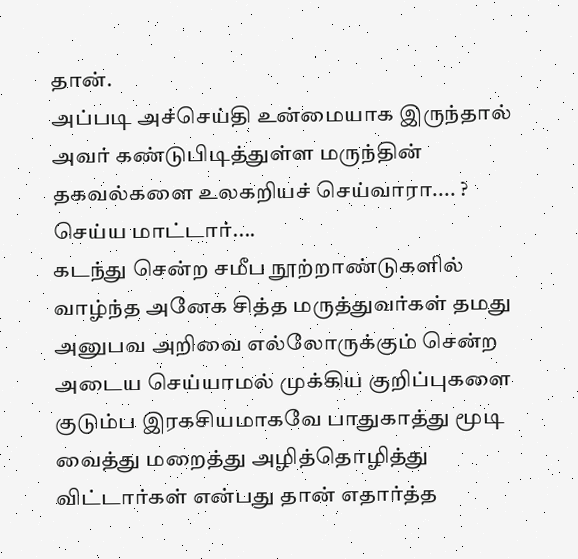தான்.
அப்படி அச்செய்தி உன்மையாக இருந்தால் அவர் கண்டுபிடித்துள்ள மருந்தின் தகவல்களை உலகறியச் செய்வாரா.... ? செய்ய மாட்டார்....
கடந்து சென்ற சமீப நூற்றாண்டுகளில் வாழ்ந்த அனேக சித்த மருத்துவர்கள் தமது அனுபவ அறிவை எல்லோருக்கும் சென்ற அடைய செய்யாமல் முக்கிய குறிப்புகளை குடும்ப இரகசியமாகவே பாதுகாத்து மூடி வைத்து மறைத்து அழித்தொழித்து விட்டார்கள் என்பது தான் எதார்த்த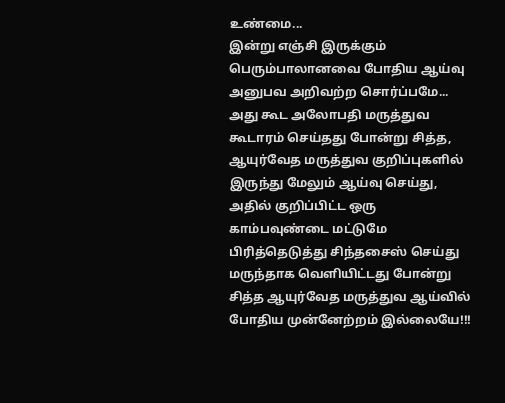உண்மை...
இன்று எஞ்சி இருக்கும் பெரும்பாலானவை போதிய ஆய்வு அனுபவ அறிவற்ற சொர்ப்பமே...
அது கூட அலோபதி மருத்துவ கூடாரம் செய்தது போன்று சித்த, ஆயுர்வேத மருத்துவ குறிப்புகளில் இருந்து மேலும் ஆய்வு செய்து, அதில் குறிப்பிட்ட ஒரு காம்பவுண்டை மட்டுமே பிரித்தெடுத்து சிந்தசைஸ் செய்து மருந்தாக வெளியிட்டது போன்று சித்த ஆயுர்வேத மருத்துவ ஆய்வில் போதிய முன்னேற்றம் இல்லையே!!!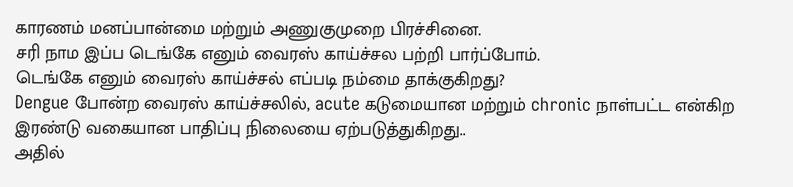காரணம் மனப்பான்மை மற்றும் அணுகுமுறை பிரச்சினை.
சரி நாம இப்ப டெங்கே எனும் வைரஸ் காய்ச்சல பற்றி பார்ப்போம்.
டெங்கே எனும் வைரஸ் காய்ச்சல் எப்படி நம்மை தாக்குகிறது?
Dengue போன்ற வைரஸ் காய்ச்சலில், acute கடுமையான மற்றும் chronic நாள்பட்ட என்கிற இரண்டு வகையான பாதிப்பு நிலையை ஏற்படுத்துகிறது..
அதில்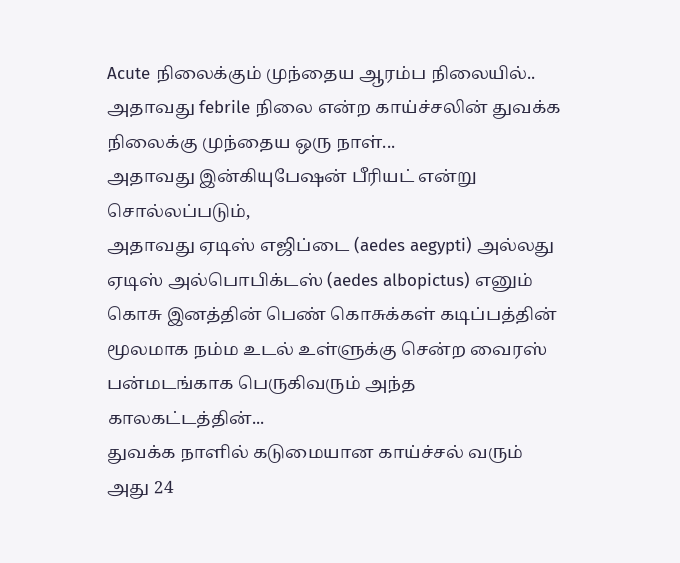Acute நிலைக்கும் முந்தைய ஆரம்ப நிலையில்..
அதாவது febrile நிலை என்ற காய்ச்சலின் துவக்க நிலைக்கு முந்தைய ஒரு நாள்...
அதாவது இன்கியுபேஷன் பீரியட் என்று சொல்லப்படும்,
அதாவது ஏடிஸ் எஜிப்டை (aedes aegypti) அல்லது ஏடிஸ் அல்பொபிக்டஸ் (aedes albopictus) எனும் கொசு இனத்தின் பெண் கொசுக்கள் கடிப்பத்தின் மூலமாக நம்ம உடல் உள்ளுக்கு சென்ற வைரஸ் பன்மடங்காக பெருகிவரும் அந்த காலகட்டத்தின்...
துவக்க நாளில் கடுமையான காய்ச்சல் வரும் அது 24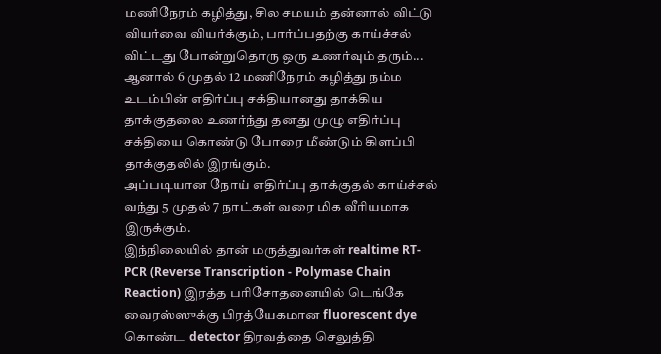மணிநேரம் கழித்து, சில சமயம் தன்னால் விட்டு வியர்வை வியர்க்கும், பார்ப்பதற்கு காய்ச்சல் விட்டது போன்றுதொரு ஒரு உணர்வும் தரும்...
ஆனால் 6 முதல் 12 மணிநேரம் கழித்து நம்ம உடம்பின் எதிர்ப்பு சக்தியானது தாக்கிய தாக்குதலை உணர்ந்து தனது முழு எதிர்ப்பு சக்தியை கொண்டு போரை மீண்டும் கிளப்பி தாக்குதலில் இரங்கும்.
அப்படியான நோய் எதிர்ப்பு தாக்குதல் காய்ச்சல் வந்து 5 முதல் 7 நாட்கள் வரை மிக வீரியமாக இருக்கும்.
இந்நிலையில் தான் மருத்துவர்கள் realtime RT-PCR (Reverse Transcription - Polymase Chain Reaction) இரத்த பரிசோதனையில் டெங்கே வைரஸ்ஸுக்கு பிரத்யேகமான fluorescent dye கொண்ட detector திரவத்தை செலுத்தி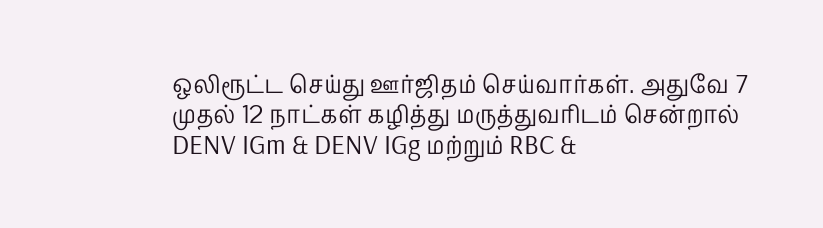ஒலிரூட்ட செய்து ஊர்ஜிதம் செய்வார்கள். அதுவே 7 முதல் 12 நாட்கள் கழித்து மருத்துவரிடம் சென்றால் DENV IGm & DENV IGg மற்றும் RBC &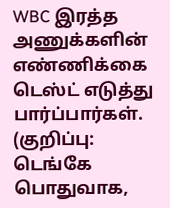WBC இரத்த அணுக்களின் எண்ணிக்கை டெஸ்ட் எடுத்து பார்ப்பார்கள்.
(குறிப்பு: டெங்கே பொதுவாக,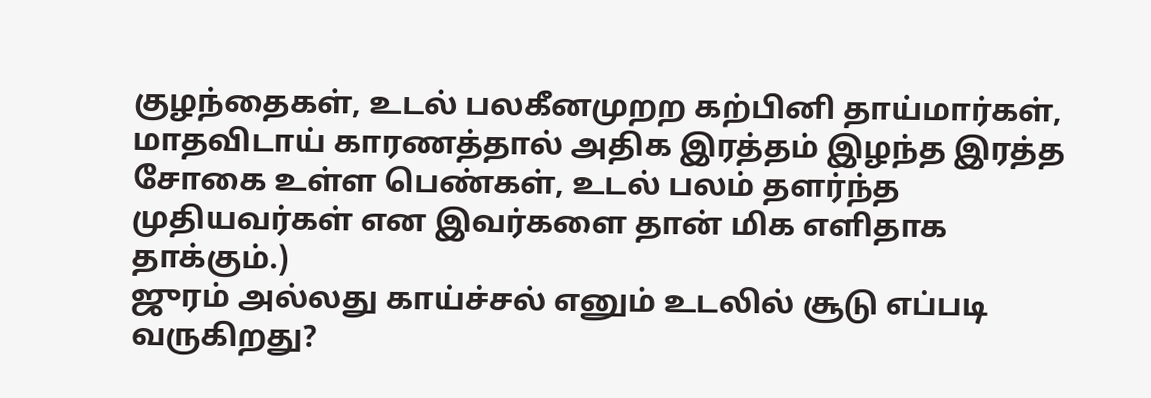குழந்தைகள், உடல் பலகீனமுறற கற்பினி தாய்மார்கள், மாதவிடாய் காரணத்தால் அதிக இரத்தம் இழந்த இரத்த சோகை உள்ள பெண்கள், உடல் பலம் தளர்ந்த முதியவர்கள் என இவர்களை தான் மிக எளிதாக தாக்கும்.)
ஜுரம் அல்லது காய்ச்சல் எனும் உடலில் சூடு எப்படி வருகிறது?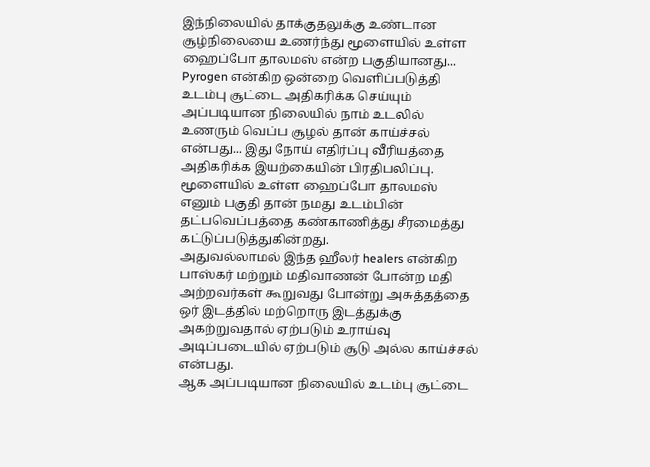இந்நிலையில் தாக்குதலுக்கு உண்டான சூழ்நிலையை உணர்ந்து மூளையில் உள்ள ஹைப்போ தாலமஸ் என்ற பகுதியானது... Pyrogen என்கிற ஒன்றை வெளிப்படுத்தி உடம்பு சூட்டை அதிகரிக்க செய்யும் அப்படியான நிலையில் நாம் உடலில் உணரும் வெப்ப சூழல் தான் காய்ச்சல் என்பது... இது நோய் எதிர்ப்பு வீரியத்தை அதிகரிக்க இயற்கையின் பிரதிபலிப்பு.
மூளையில் உள்ள ஹைப்போ தாலமஸ் எனும் பகுதி தான் நமது உடம்பின் தட்பவெப்பத்தை கண்காணித்து சீரமைத்து கட்டுப்படுத்துகின்றது.
அதுவல்லாமல் இந்த ஹீலர் healers என்கிற பாஸ்கர் மற்றும் மதிவாணன் போன்ற மதி அற்றவர்கள் கூறுவது போன்று அசுத்தத்தை ஒர் இடத்தில் மற்றொரு இடத்துக்கு அகற்றுவதால் ஏற்படும் உராய்வு அடிப்படையில் ஏற்படும் சூடு அல்ல காய்ச்சல் என்பது.
ஆக அப்படியான நிலையில் உடம்பு சூட்டை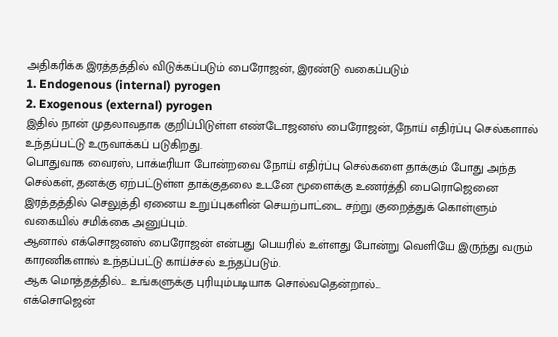அதிகரிக்க இரத்தத்தில் விடுக்கப்படும் பைரோஜன், இரண்டு வகைப்படும்
1. Endogenous (internal) pyrogen
2. Exogenous (external) pyrogen
இதில் நான் முதலாவதாக குறிப்பிடுள்ள எண்டோஜனஸ் பைரோஜன், நோய் எதிர்ப்பு செல்களால் உந்தப்பட்டு உருவாக்கப் படுகிறது.
பொதுவாக வைரஸ், பாக்டீரியா போன்றவை நோய் எதிர்ப்பு செல்களை தாக்கும் போது அந்த செல்கள், தனக்கு ஏற்பட்டுள்ள தாக்குதலை உடனே மூளைக்கு உணர்த்தி பைரொஜெனை இரத்தத்தில் செலுத்தி ஏனைய உறுப்புகளின் செயற்பாட்டை சற்று குறைத்துக் கொள்ளும் வகையில் சமிக்கை அனுப்பும்.
ஆனால் எக்சொஜனஸ் பைரோஜன் என்பது பெயரில் உள்ளது போன்று வெளியே இருந்து வரும் காரணிகளால் உந்தப்பட்டு காய்ச்சல் உந்தப்படும்.
ஆக மொத்தத்தில்... உங்களுக்கு புரியும்படியாக சொல்வதென்றால்...
எக்சொஜென்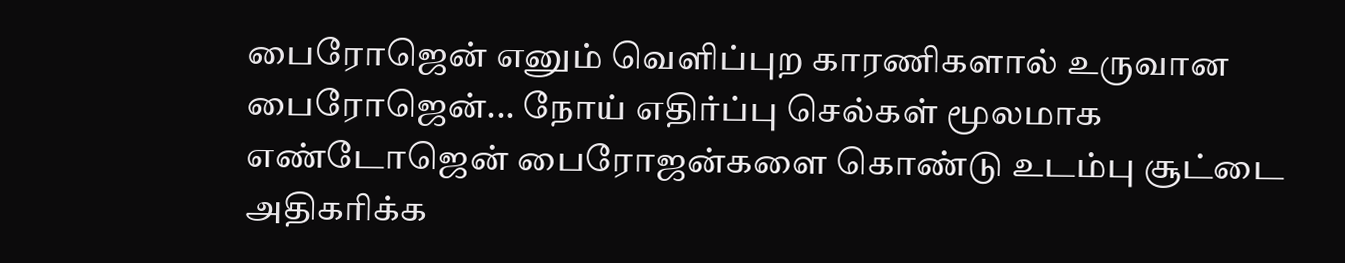பைரோஜென் எனும் வெளிப்புற காரணிகளால் உருவான பைரோஜென்... நோய் எதிர்ப்பு செல்கள் மூலமாக எண்டோஜென் பைரோஜன்களை கொண்டு உடம்பு சூட்டை அதிகரிக்க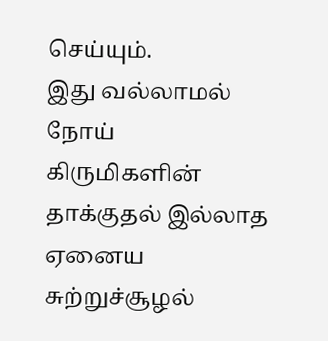செய்யும்.
இது வல்லாமல் நோய் கிருமிகளின் தாக்குதல் இல்லாத ஏனைய சுற்றுச்சூழல்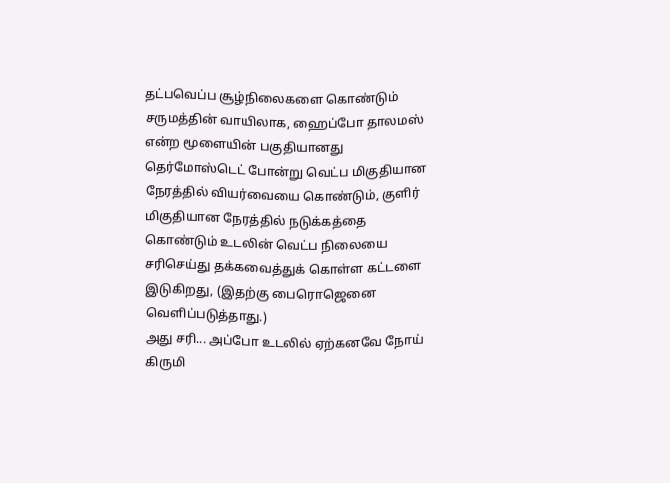தட்பவெப்ப சூழ்நிலைகளை கொண்டும் சருமத்தின் வாயிலாக, ஹைப்போ தாலமஸ் என்ற மூளையின் பகுதியானது தெர்மோஸ்டெட் போன்று வெட்ப மிகுதியான நேரத்தில் வியர்வையை கொண்டும், குளிர் மிகுதியான நேரத்தில் நடுக்கத்தை கொண்டும் உடலின் வெட்ப நிலையை சரிசெய்து தக்கவைத்துக் கொள்ள கட்டளை இடுகிறது, (இதற்கு பைரொஜெனை வெளிப்படுத்தாது.)
அது சரி... அப்போ உடலில் ஏற்கனவே நோய் கிருமி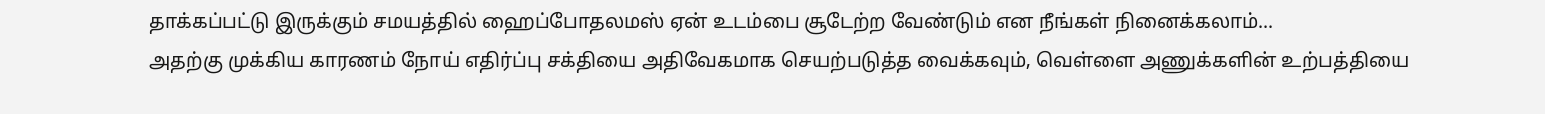தாக்கப்பட்டு இருக்கும் சமயத்தில் ஹைப்போதலமஸ் ஏன் உடம்பை சூடேற்ற வேண்டும் என நீங்கள் நினைக்கலாம்...
அதற்கு முக்கிய காரணம் நோய் எதிர்ப்பு சக்தியை அதிவேகமாக செயற்படுத்த வைக்கவும், வெள்ளை அணுக்களின் உற்பத்தியை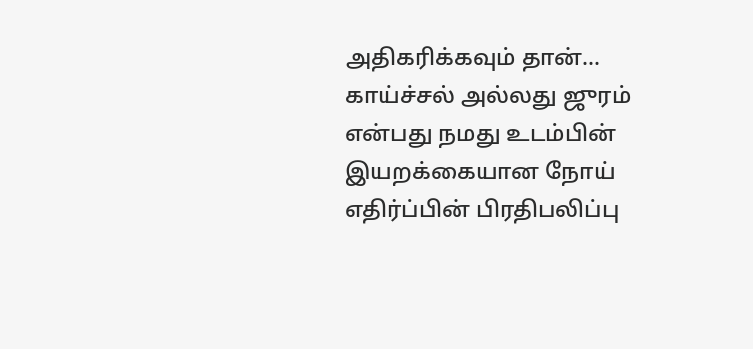அதிகரிக்கவும் தான்...
காய்ச்சல் அல்லது ஜுரம் என்பது நமது உடம்பின் இயறக்கையான நோய் எதிர்ப்பின் பிரதிபலிப்பு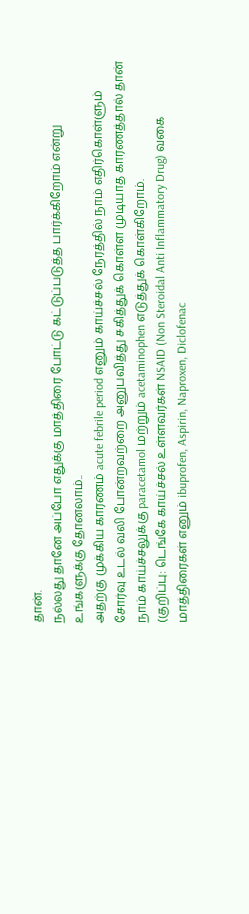தான்.
நல்லது தானே அப்போ எதுக்கு மாத்திரை போட்டு கட்டுப்படுத்த பார்க்கிறோம் என்று உங்களுக்கு தோனலாம்..
அதற்கு முக்கிய காரணம் acute febrile period எனும் காய்ச்சல் நேரத்தில் நாம் எதிர்கொள்ளும் சோர்வு உடல் வலி போன்றவற்றை அனுபவித்து சகித்துக் கொள்ள முடியாத காரணத்தால் தான் நாம் காய்ச்சலுக்கு paracetamol மற்றும் acetaminophen எடுத்துக் கொள்கிறோம்.
(குறிப்பு: டெங்கே காய்ச்சல் உள்ளவர்கள் NSAID (Non Steroidal Anti Inflammatory Drug) வகை மாத்திரைகள் எனும் ibuprofen, Aspirin, Naproxen, Diclofenac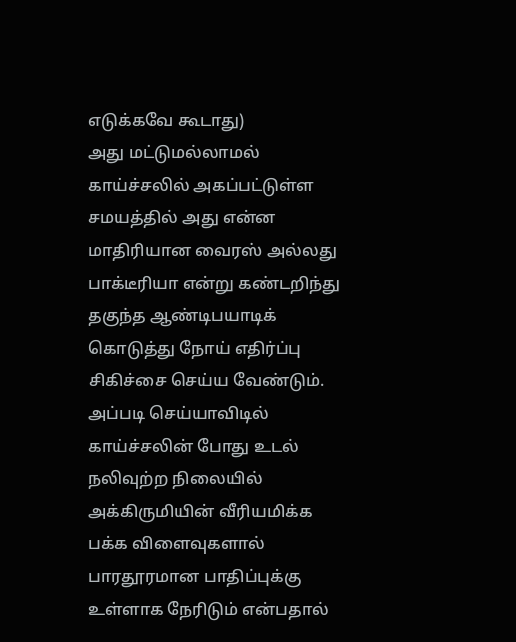எடுக்கவே கூடாது)
அது மட்டுமல்லாமல் காய்ச்சலில் அகப்பட்டுள்ள சமயத்தில் அது என்ன மாதிரியான வைரஸ் அல்லது பாக்டீரியா என்று கண்டறிந்து தகுந்த ஆண்டிபயாடிக் கொடுத்து நோய் எதிர்ப்பு சிகிச்சை செய்ய வேண்டும்.
அப்படி செய்யாவிடில் காய்ச்சலின் போது உடல் நலிவுற்ற நிலையில் அக்கிருமியின் வீரியமிக்க பக்க விளைவுகளால் பாரதூரமான பாதிப்புக்கு உள்ளாக நேரிடும் என்பதால்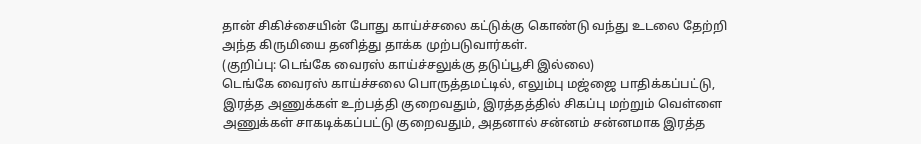தான் சிகிச்சையின் போது காய்ச்சலை கட்டுக்கு கொண்டு வந்து உடலை தேற்றி அந்த கிருமியை தனித்து தாக்க முற்படுவார்கள்.
(குறிப்பு: டெங்கே வைரஸ் காய்ச்சலுக்கு தடுப்பூசி இல்லை)
டெங்கே வைரஸ் காய்ச்சலை பொருத்தமட்டில், எலும்பு மஜ்ஜை பாதிக்கப்பட்டு, இரத்த அணுக்கள் உற்பத்தி குறைவதும், இரத்தத்தில் சிகப்பு மற்றும் வெள்ளை அணுக்கள் சாகடிக்கப்பட்டு குறைவதும், அதனால் சன்னம் சன்னமாக இரத்த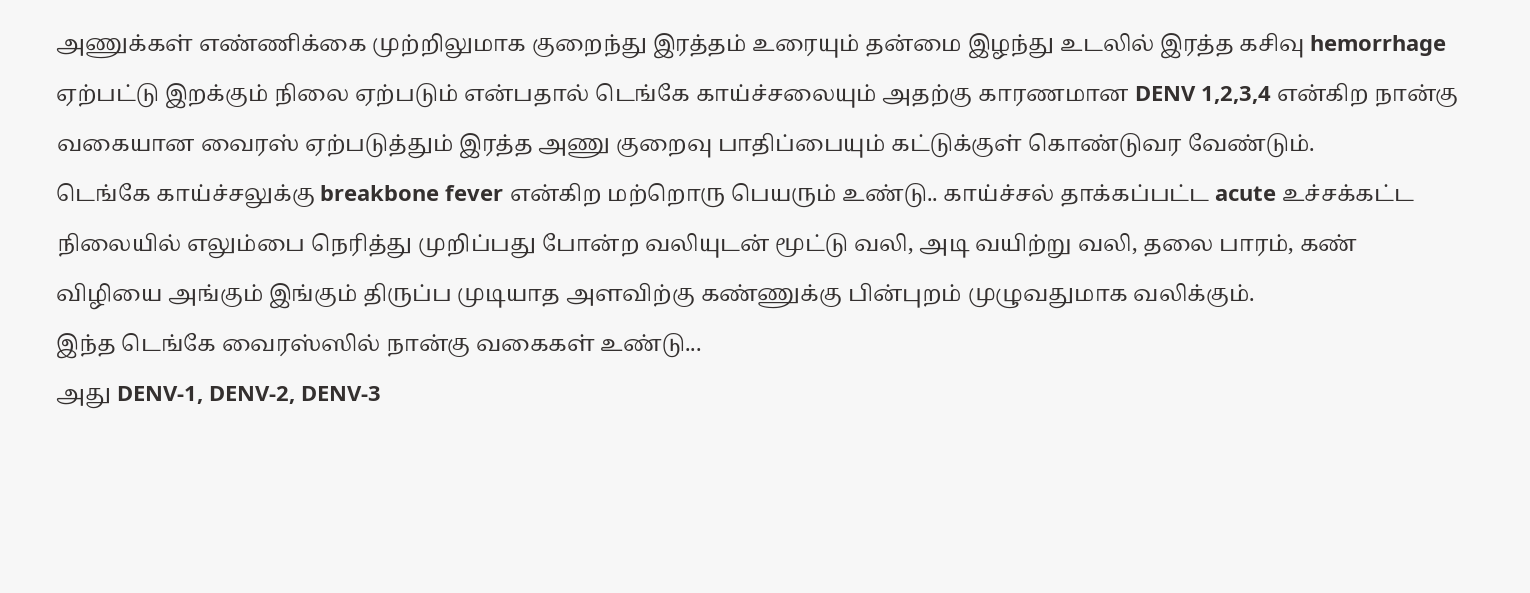அணுக்கள் எண்ணிக்கை முற்றிலுமாக குறைந்து இரத்தம் உரையும் தன்மை இழந்து உடலில் இரத்த கசிவு hemorrhage ஏற்பட்டு இறக்கும் நிலை ஏற்படும் என்பதால் டெங்கே காய்ச்சலையும் அதற்கு காரணமான DENV 1,2,3,4 என்கிற நான்கு வகையான வைரஸ் ஏற்படுத்தும் இரத்த அணு குறைவு பாதிப்பையும் கட்டுக்குள் கொண்டுவர வேண்டும்.
டெங்கே காய்ச்சலுக்கு breakbone fever என்கிற மற்றொரு பெயரும் உண்டு.. காய்ச்சல் தாக்கப்பட்ட acute உச்சக்கட்ட நிலையில் எலும்பை நெரித்து முறிப்பது போன்ற வலியுடன் மூட்டு வலி, அடி வயிற்று வலி, தலை பாரம், கண் விழியை அங்கும் இங்கும் திருப்ப முடியாத அளவிற்கு கண்ணுக்கு பின்புறம் முழுவதுமாக வலிக்கும்.
இந்த டெங்கே வைரஸ்ஸில் நான்கு வகைகள் உண்டு...
அது DENV-1, DENV-2, DENV-3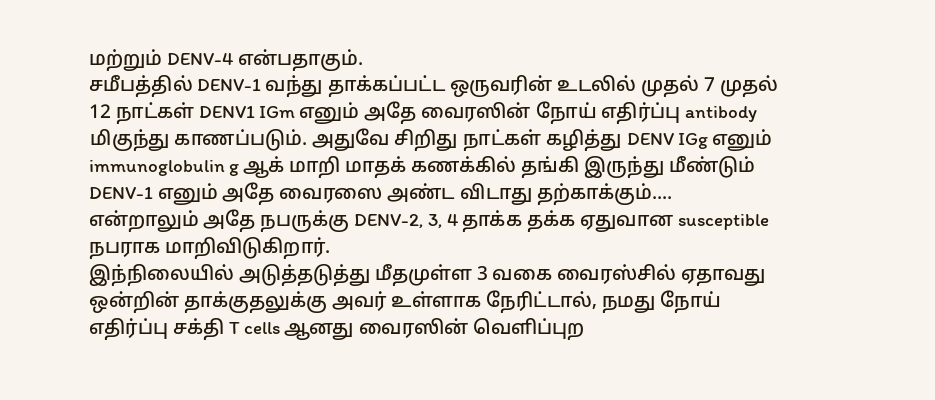மற்றும் DENV-4 என்பதாகும்.
சமீபத்தில் DENV-1 வந்து தாக்கப்பட்ட ஒருவரின் உடலில் முதல் 7 முதல் 12 நாட்கள் DENV1 IGm எனும் அதே வைரஸின் நோய் எதிர்ப்பு antibody மிகுந்து காணப்படும். அதுவே சிறிது நாட்கள் கழித்து DENV IGg எனும் immunoglobulin g ஆக் மாறி மாதக் கணக்கில் தங்கி இருந்து மீண்டும் DENV-1 எனும் அதே வைரஸை அண்ட விடாது தற்காக்கும்....
என்றாலும் அதே நபருக்கு DENV-2, 3, 4 தாக்க தக்க ஏதுவான susceptible நபராக மாறிவிடுகிறார்.
இந்நிலையில் அடுத்தடுத்து மீதமுள்ள 3 வகை வைரஸ்சில் ஏதாவது ஒன்றின் தாக்குதலுக்கு அவர் உள்ளாக நேரிட்டால், நமது நோய் எதிர்ப்பு சக்தி T cells ஆனது வைரஸின் வெளிப்புற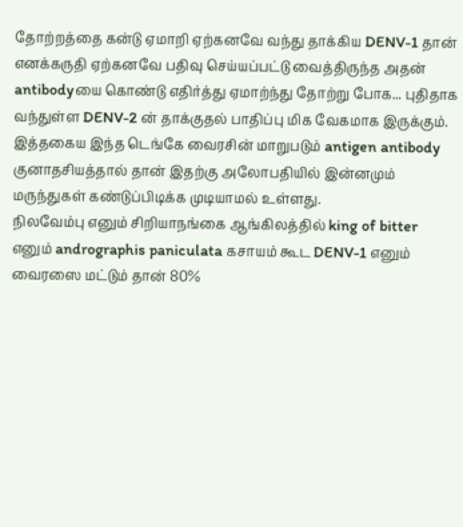தோற்றத்தை கன்டு ஏமாறி ஏற்கனவே வந்து தாக்கிய DENV-1 தான் எனக்கருதி ஏற்கனவே பதிவு செய்யப்பட்டு வைத்திருந்த அதன் antibodyயை கொண்டு எதிர்த்து ஏமாற்ந்து தோற்று போக... புதிதாக வந்துள்ள DENV-2 ன் தாக்குதல் பாதிப்பு மிக வேகமாக இருக்கும்.
இத்தகைய இந்த டெங்கே வைரசின் மாறுபடும் antigen antibody குனாதசியத்தால் தான் இதற்கு அலோபதியில் இன்னமும் மருந்துகள் கண்டுப்பிடிக்க முடியாமல் உள்ளது.
நிலவேம்பு எனும் சிறியாநங்கை ஆங்கிலத்தில் king of bitter எனும் andrographis paniculata கசாயம் கூட DENV-1 எனும் வைரஸை மட்டும் தான் 80%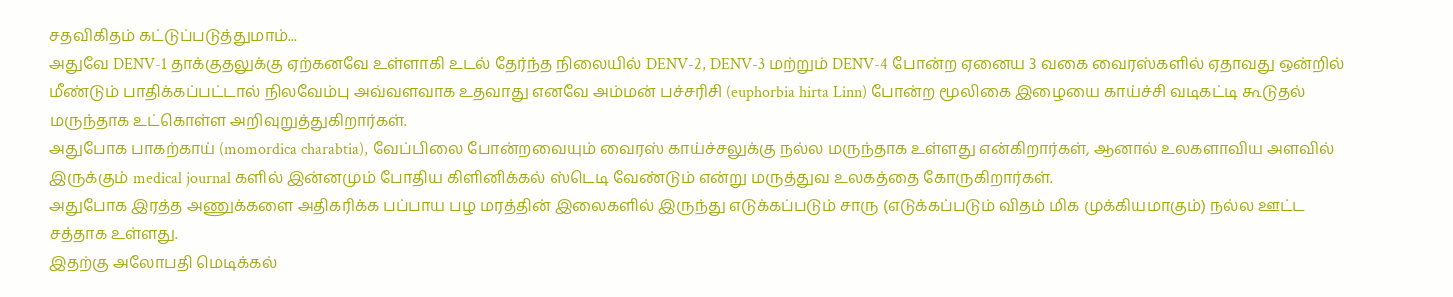சதவிகிதம் கட்டுப்படுத்துமாம்...
அதுவே DENV-1 தாக்குதலுக்கு ஏற்கனவே உள்ளாகி உடல் தேர்ந்த நிலையில் DENV-2, DENV-3 மற்றும் DENV-4 போன்ற ஏனைய 3 வகை வைரஸ்களில் ஏதாவது ஒன்றில் மீண்டும் பாதிக்கப்பட்டால் நிலவேம்பு அவ்வளவாக உதவாது எனவே அம்மன் பச்சரிசி (euphorbia hirta Linn) போன்ற மூலிகை இழையை காய்ச்சி வடிகட்டி கூடுதல் மருந்தாக உட்கொள்ள அறிவுறுத்துகிறார்கள்.
அதுபோக பாகற்காய் (momordica charabtia), வேப்பிலை போன்றவையும் வைரஸ் காய்ச்சலுக்கு நல்ல மருந்தாக உள்ளது என்கிறார்கள், ஆனால் உலகளாவிய அளவில் இருக்கும் medical journal களில் இன்னமும் போதிய கிளினிக்கல் ஸ்டெடி வேண்டும் என்று மருத்துவ உலகத்தை கோருகிறார்கள்.
அதுபோக இரத்த அணுக்களை அதிகரிக்க பப்பாய பழ மரத்தின் இலைகளில் இருந்து எடுக்கப்படும் சாரு (எடுக்கப்படும் விதம் மிக முக்கியமாகும்) நல்ல ஊட்ட சத்தாக உள்ளது.
இதற்கு அலோபதி மெடிக்கல்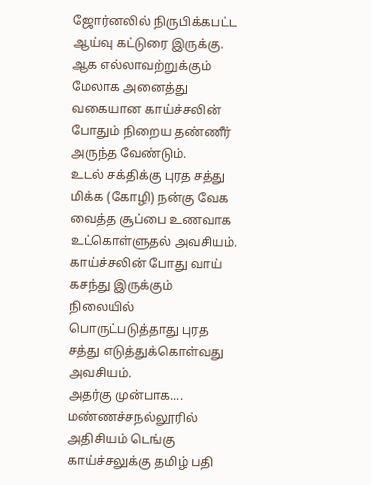ஜோர்னலில் நிருபிக்கபட்ட ஆய்வு கட்டுரை இருக்கு.
ஆக எல்லாவற்றுக்கும் மேலாக அனைத்து வகையான காய்ச்சலின் போதும் நிறைய தண்ணீர் அருந்த வேண்டும்.
உடல் சக்திக்கு புரத சத்து மிக்க (கோழி) நன்கு வேக வைத்த சூப்பை உணவாக உட்கொள்ளுதல் அவசியம். காய்ச்சலின் போது வாய் கசந்து இருக்கும் நிலையில் பொருட்படுத்தாது புரத சத்து எடுத்துக்கொள்வது அவசியம்.
அதர்கு முன்பாக....
மண்ணச்சநல்லூரில் அதிசியம் டெங்கு காய்ச்சலுக்கு தமிழ் பதி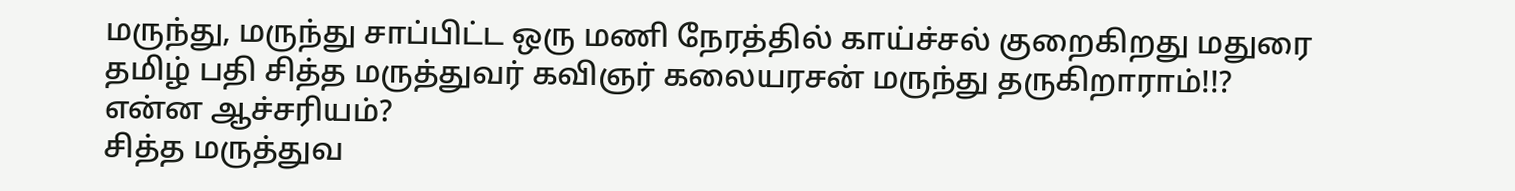மருந்து, மருந்து சாப்பிட்ட ஒரு மணி நேரத்தில் காய்ச்சல் குறைகிறது மதுரை தமிழ் பதி சித்த மருத்துவர் கவிஞர் கலையரசன் மருந்து தருகிறாராம்!!?
என்ன ஆச்சரியம்?
சித்த மருத்துவ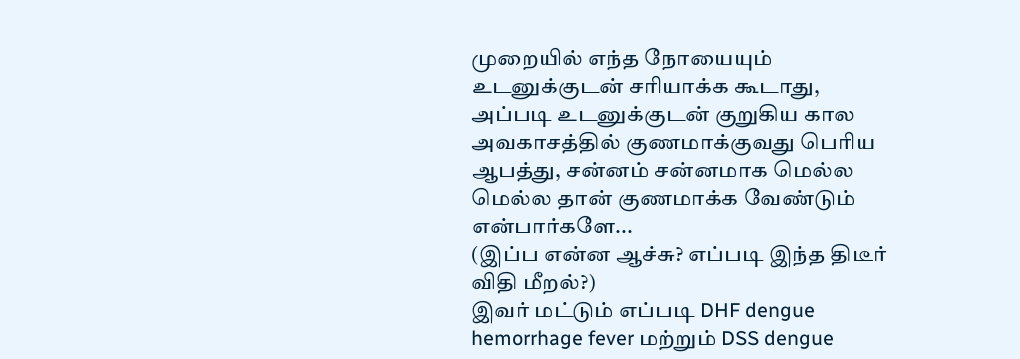முறையில் எந்த நோயையும் உடனுக்குடன் சரியாக்க கூடாது, அப்படி உடனுக்குடன் குறுகிய கால அவகாசத்தில் குணமாக்குவது பெரிய ஆபத்து, சன்னம் சன்னமாக மெல்ல மெல்ல தான் குணமாக்க வேண்டும் என்பார்களே...
(இப்ப என்ன ஆச்சு? எப்படி இந்த திடீர் விதி மீறல்?)
இவர் மட்டும் எப்படி DHF dengue hemorrhage fever மற்றும் DSS dengue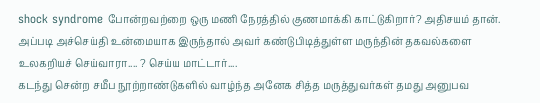shock syndrome போன்றவற்றை ஒரு மணி நேரத்தில் குணமாக்கி காட்டுகிறார்? அதிசயம் தான்.
அப்படி அச்செய்தி உன்மையாக இருந்தால் அவர் கண்டுபிடித்துள்ள மருந்தின் தகவல்களை உலகறியச் செய்வாரா.... ? செய்ய மாட்டார்....
கடந்து சென்ற சமீப நூற்றாண்டுகளில் வாழ்ந்த அனேக சித்த மருத்துவர்கள் தமது அனுபவ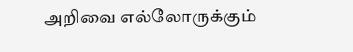அறிவை எல்லோருக்கும்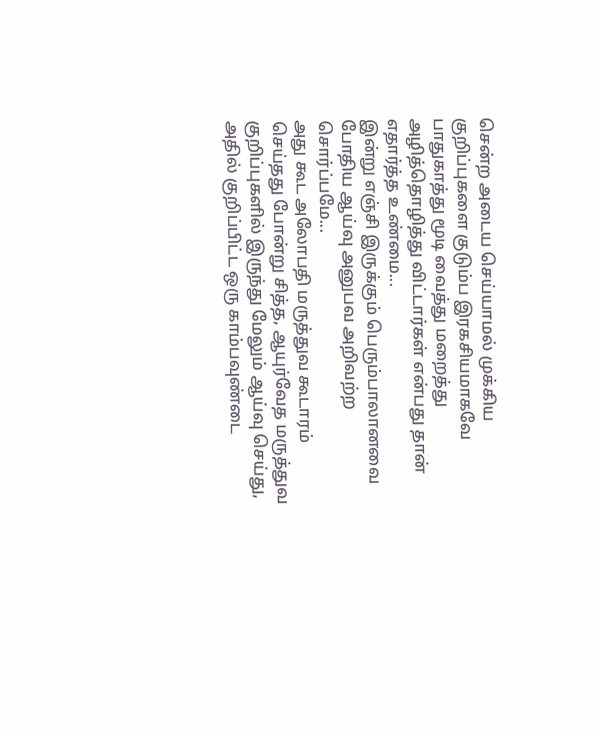சென்ற அடைய செய்யாமல் முக்கிய குறிப்புகளை குடும்ப இரகசியமாகவே பாதுகாத்து மூடி வைத்து மறைத்து அழித்தொழித்து விட்டார்கள் என்பது தான் எதார்த்த உண்மை...
இன்று எஞ்சி இருக்கும் பெரும்பாலானவை போதிய ஆய்வு அனுபவ அறிவற்ற சொர்ப்பமே...
அது கூட அலோபதி மருத்துவ கூடாரம் செய்தது போன்று சித்த, ஆயுர்வேத மருத்துவ குறிப்புகளில் இருந்து மேலும் ஆய்வு செய்து, அதில் குறிப்பிட்ட ஒரு காம்பவுண்டை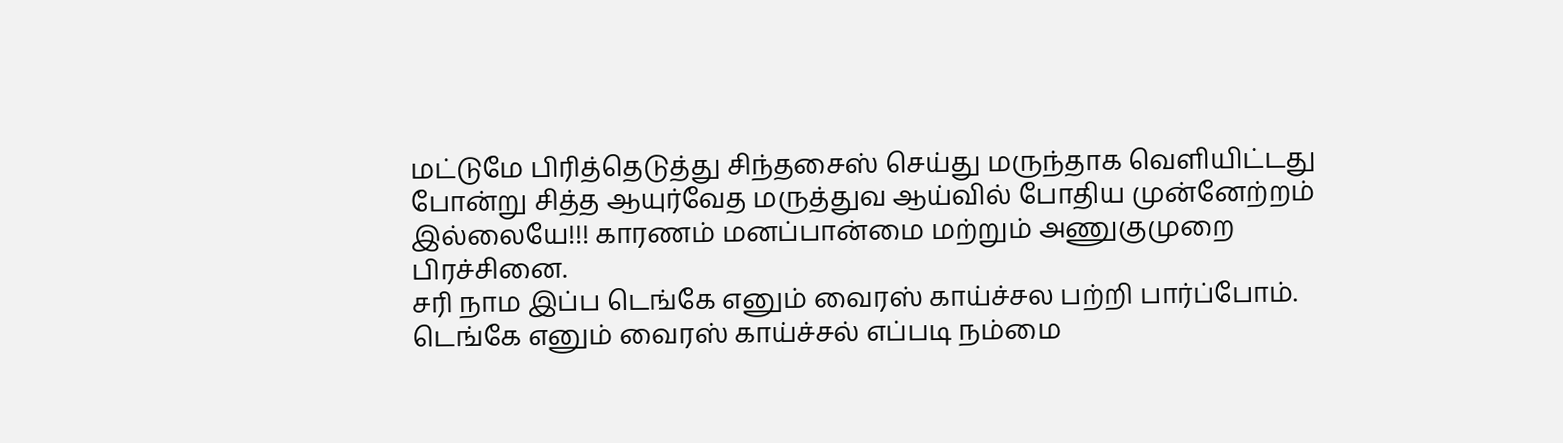மட்டுமே பிரித்தெடுத்து சிந்தசைஸ் செய்து மருந்தாக வெளியிட்டது போன்று சித்த ஆயுர்வேத மருத்துவ ஆய்வில் போதிய முன்னேற்றம் இல்லையே!!! காரணம் மனப்பான்மை மற்றும் அணுகுமுறை பிரச்சினை.
சரி நாம இப்ப டெங்கே எனும் வைரஸ் காய்ச்சல பற்றி பார்ப்போம்.
டெங்கே எனும் வைரஸ் காய்ச்சல் எப்படி நம்மை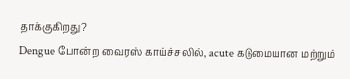தாக்குகிறது?
Dengue போன்ற வைரஸ் காய்ச்சலில், acute கடுமையான மற்றும்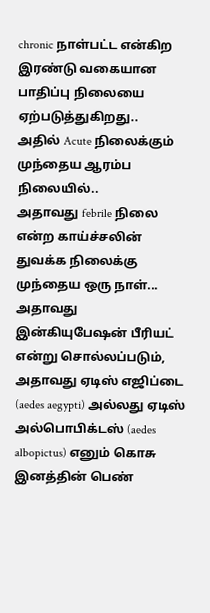chronic நாள்பட்ட என்கிற இரண்டு வகையான பாதிப்பு நிலையை ஏற்படுத்துகிறது..
அதில் Acute நிலைக்கும் முந்தைய ஆரம்ப நிலையில்..
அதாவது febrile நிலை என்ற காய்ச்சலின் துவக்க நிலைக்கு முந்தைய ஒரு நாள்...
அதாவது இன்கியுபேஷன் பீரியட் என்று சொல்லப்படும்,
அதாவது ஏடிஸ் எஜிப்டை (aedes aegypti) அல்லது ஏடிஸ் அல்பொபிக்டஸ் (aedes albopictus) எனும் கொசு இனத்தின் பெண்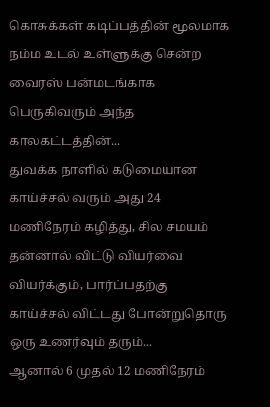கொசுக்கள் கடிப்பத்தின் மூலமாக நம்ம உடல் உள்ளுக்கு சென்ற வைரஸ் பன்மடங்காக பெருகிவரும் அந்த காலகட்டத்தின்...
துவக்க நாளில் கடுமையான காய்ச்சல் வரும் அது 24 மணிநேரம் கழித்து, சில சமயம் தன்னால் விட்டு வியர்வை வியர்க்கும், பார்ப்பதற்கு காய்ச்சல் விட்டது போன்றுதொரு ஒரு உணர்வும் தரும்...
ஆனால் 6 முதல் 12 மணிநேரம்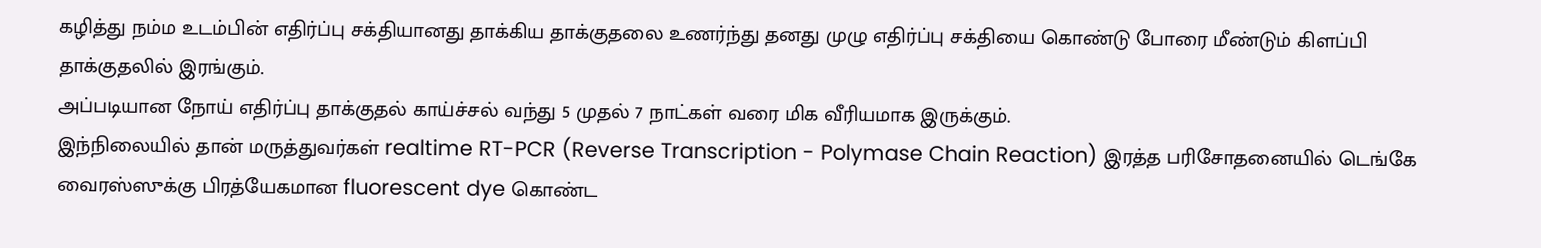கழித்து நம்ம உடம்பின் எதிர்ப்பு சக்தியானது தாக்கிய தாக்குதலை உணர்ந்து தனது முழு எதிர்ப்பு சக்தியை கொண்டு போரை மீண்டும் கிளப்பி தாக்குதலில் இரங்கும்.
அப்படியான நோய் எதிர்ப்பு தாக்குதல் காய்ச்சல் வந்து 5 முதல் 7 நாட்கள் வரை மிக வீரியமாக இருக்கும்.
இந்நிலையில் தான் மருத்துவர்கள் realtime RT-PCR (Reverse Transcription - Polymase Chain Reaction) இரத்த பரிசோதனையில் டெங்கே வைரஸ்ஸுக்கு பிரத்யேகமான fluorescent dye கொண்ட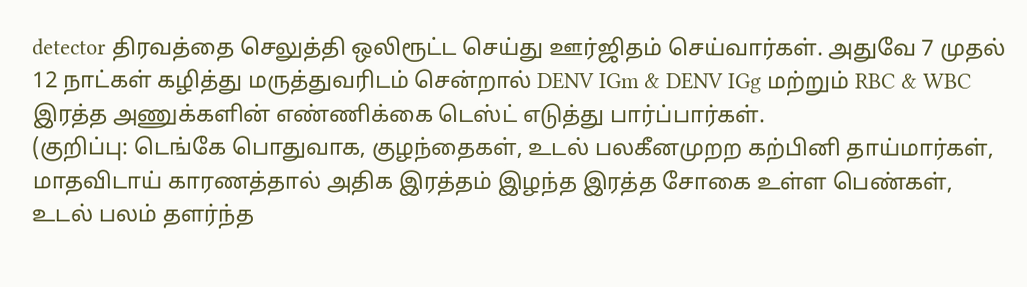detector திரவத்தை செலுத்தி ஒலிரூட்ட செய்து ஊர்ஜிதம் செய்வார்கள். அதுவே 7 முதல் 12 நாட்கள் கழித்து மருத்துவரிடம் சென்றால் DENV IGm & DENV IGg மற்றும் RBC & WBC இரத்த அணுக்களின் எண்ணிக்கை டெஸ்ட் எடுத்து பார்ப்பார்கள்.
(குறிப்பு: டெங்கே பொதுவாக, குழந்தைகள், உடல் பலகீனமுறற கற்பினி தாய்மார்கள், மாதவிடாய் காரணத்தால் அதிக இரத்தம் இழந்த இரத்த சோகை உள்ள பெண்கள், உடல் பலம் தளர்ந்த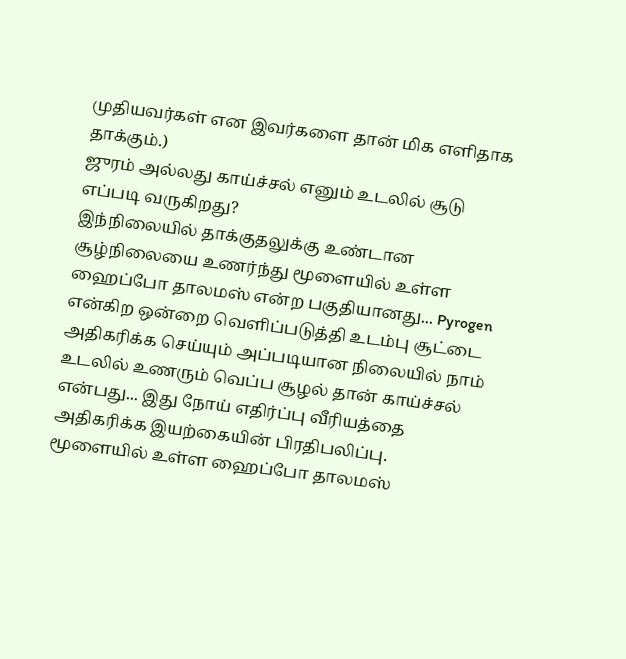முதியவர்கள் என இவர்களை தான் மிக எளிதாக தாக்கும்.)
ஜுரம் அல்லது காய்ச்சல் எனும் உடலில் சூடு எப்படி வருகிறது?
இந்நிலையில் தாக்குதலுக்கு உண்டான சூழ்நிலையை உணர்ந்து மூளையில் உள்ள ஹைப்போ தாலமஸ் என்ற பகுதியானது... Pyrogen என்கிற ஒன்றை வெளிப்படுத்தி உடம்பு சூட்டை அதிகரிக்க செய்யும் அப்படியான நிலையில் நாம் உடலில் உணரும் வெப்ப சூழல் தான் காய்ச்சல் என்பது... இது நோய் எதிர்ப்பு வீரியத்தை அதிகரிக்க இயற்கையின் பிரதிபலிப்பு.
மூளையில் உள்ள ஹைப்போ தாலமஸ்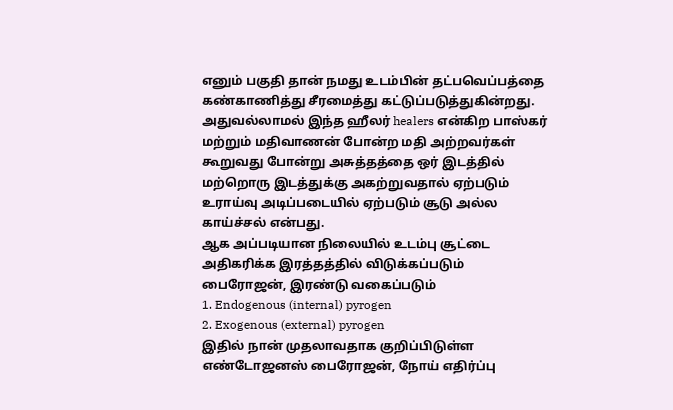எனும் பகுதி தான் நமது உடம்பின் தட்பவெப்பத்தை கண்காணித்து சீரமைத்து கட்டுப்படுத்துகின்றது.
அதுவல்லாமல் இந்த ஹீலர் healers என்கிற பாஸ்கர் மற்றும் மதிவாணன் போன்ற மதி அற்றவர்கள் கூறுவது போன்று அசுத்தத்தை ஒர் இடத்தில் மற்றொரு இடத்துக்கு அகற்றுவதால் ஏற்படும் உராய்வு அடிப்படையில் ஏற்படும் சூடு அல்ல காய்ச்சல் என்பது.
ஆக அப்படியான நிலையில் உடம்பு சூட்டை அதிகரிக்க இரத்தத்தில் விடுக்கப்படும் பைரோஜன், இரண்டு வகைப்படும்
1. Endogenous (internal) pyrogen
2. Exogenous (external) pyrogen
இதில் நான் முதலாவதாக குறிப்பிடுள்ள எண்டோஜனஸ் பைரோஜன், நோய் எதிர்ப்பு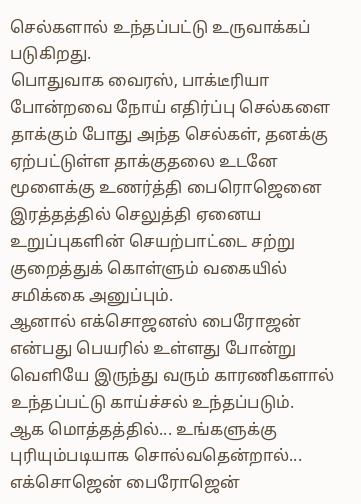செல்களால் உந்தப்பட்டு உருவாக்கப் படுகிறது.
பொதுவாக வைரஸ், பாக்டீரியா போன்றவை நோய் எதிர்ப்பு செல்களை தாக்கும் போது அந்த செல்கள், தனக்கு ஏற்பட்டுள்ள தாக்குதலை உடனே மூளைக்கு உணர்த்தி பைரொஜெனை இரத்தத்தில் செலுத்தி ஏனைய உறுப்புகளின் செயற்பாட்டை சற்று குறைத்துக் கொள்ளும் வகையில் சமிக்கை அனுப்பும்.
ஆனால் எக்சொஜனஸ் பைரோஜன் என்பது பெயரில் உள்ளது போன்று வெளியே இருந்து வரும் காரணிகளால் உந்தப்பட்டு காய்ச்சல் உந்தப்படும்.
ஆக மொத்தத்தில்... உங்களுக்கு புரியும்படியாக சொல்வதென்றால்...
எக்சொஜென் பைரோஜென்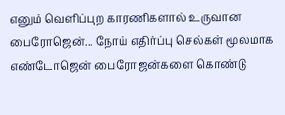எனும் வெளிப்புற காரணிகளால் உருவான பைரோஜென்... நோய் எதிர்ப்பு செல்கள் மூலமாக எண்டோஜென் பைரோஜன்களை கொண்டு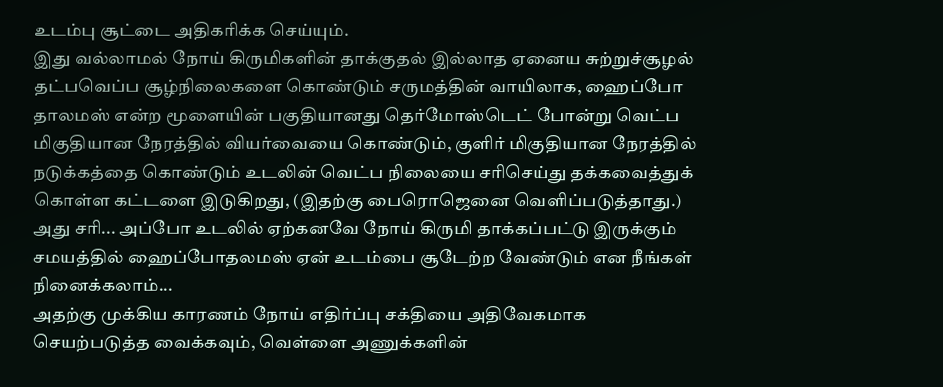உடம்பு சூட்டை அதிகரிக்க செய்யும்.
இது வல்லாமல் நோய் கிருமிகளின் தாக்குதல் இல்லாத ஏனைய சுற்றுச்சூழல் தட்பவெப்ப சூழ்நிலைகளை கொண்டும் சருமத்தின் வாயிலாக, ஹைப்போ தாலமஸ் என்ற மூளையின் பகுதியானது தெர்மோஸ்டெட் போன்று வெட்ப மிகுதியான நேரத்தில் வியர்வையை கொண்டும், குளிர் மிகுதியான நேரத்தில் நடுக்கத்தை கொண்டும் உடலின் வெட்ப நிலையை சரிசெய்து தக்கவைத்துக் கொள்ள கட்டளை இடுகிறது, (இதற்கு பைரொஜெனை வெளிப்படுத்தாது.)
அது சரி... அப்போ உடலில் ஏற்கனவே நோய் கிருமி தாக்கப்பட்டு இருக்கும் சமயத்தில் ஹைப்போதலமஸ் ஏன் உடம்பை சூடேற்ற வேண்டும் என நீங்கள் நினைக்கலாம்...
அதற்கு முக்கிய காரணம் நோய் எதிர்ப்பு சக்தியை அதிவேகமாக செயற்படுத்த வைக்கவும், வெள்ளை அணுக்களின்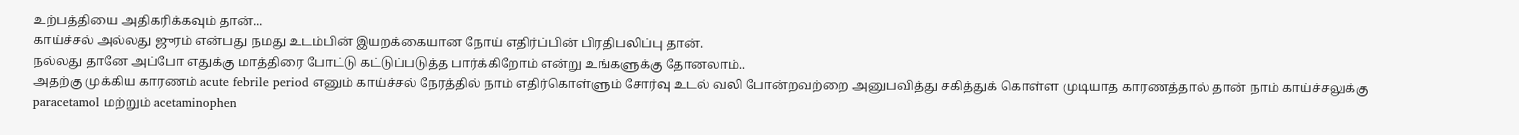உற்பத்தியை அதிகரிக்கவும் தான்...
காய்ச்சல் அல்லது ஜுரம் என்பது நமது உடம்பின் இயறக்கையான நோய் எதிர்ப்பின் பிரதிபலிப்பு தான்.
நல்லது தானே அப்போ எதுக்கு மாத்திரை போட்டு கட்டுப்படுத்த பார்க்கிறோம் என்று உங்களுக்கு தோனலாம்..
அதற்கு முக்கிய காரணம் acute febrile period எனும் காய்ச்சல் நேரத்தில் நாம் எதிர்கொள்ளும் சோர்வு உடல் வலி போன்றவற்றை அனுபவித்து சகித்துக் கொள்ள முடியாத காரணத்தால் தான் நாம் காய்ச்சலுக்கு paracetamol மற்றும் acetaminophen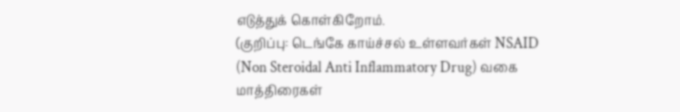எடுத்துக் கொள்கிறோம்.
(குறிப்பு: டெங்கே காய்ச்சல் உள்ளவர்கள் NSAID (Non Steroidal Anti Inflammatory Drug) வகை மாத்திரைகள்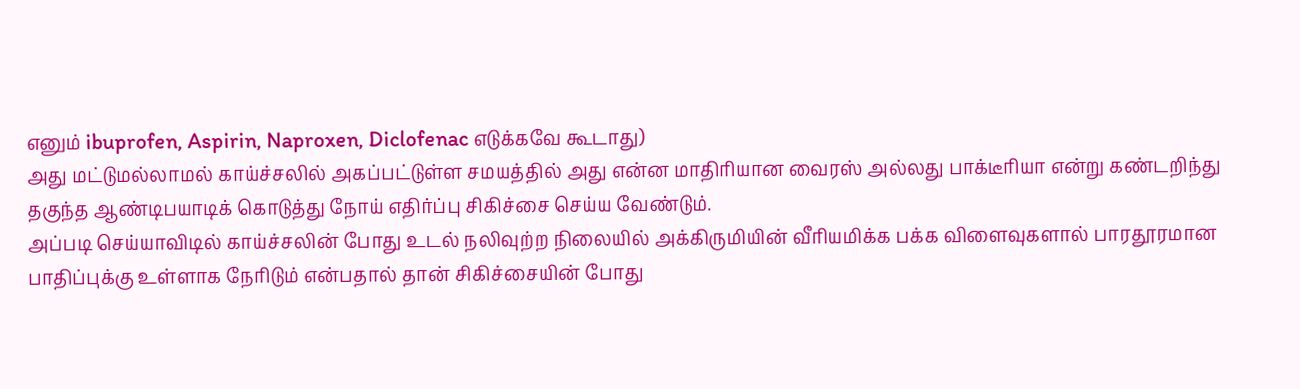எனும் ibuprofen, Aspirin, Naproxen, Diclofenac எடுக்கவே கூடாது)
அது மட்டுமல்லாமல் காய்ச்சலில் அகப்பட்டுள்ள சமயத்தில் அது என்ன மாதிரியான வைரஸ் அல்லது பாக்டீரியா என்று கண்டறிந்து தகுந்த ஆண்டிபயாடிக் கொடுத்து நோய் எதிர்ப்பு சிகிச்சை செய்ய வேண்டும்.
அப்படி செய்யாவிடில் காய்ச்சலின் போது உடல் நலிவுற்ற நிலையில் அக்கிருமியின் வீரியமிக்க பக்க விளைவுகளால் பாரதூரமான பாதிப்புக்கு உள்ளாக நேரிடும் என்பதால் தான் சிகிச்சையின் போது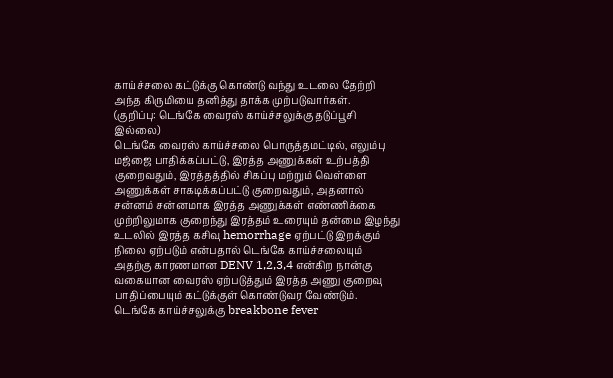காய்ச்சலை கட்டுக்கு கொண்டு வந்து உடலை தேற்றி அந்த கிருமியை தனித்து தாக்க முற்படுவார்கள்.
(குறிப்பு: டெங்கே வைரஸ் காய்ச்சலுக்கு தடுப்பூசி இல்லை)
டெங்கே வைரஸ் காய்ச்சலை பொருத்தமட்டில், எலும்பு மஜ்ஜை பாதிக்கப்பட்டு, இரத்த அணுக்கள் உற்பத்தி குறைவதும், இரத்தத்தில் சிகப்பு மற்றும் வெள்ளை அணுக்கள் சாகடிக்கப்பட்டு குறைவதும், அதனால் சன்னம் சன்னமாக இரத்த அணுக்கள் எண்ணிக்கை முற்றிலுமாக குறைந்து இரத்தம் உரையும் தன்மை இழந்து உடலில் இரத்த கசிவு hemorrhage ஏற்பட்டு இறக்கும் நிலை ஏற்படும் என்பதால் டெங்கே காய்ச்சலையும் அதற்கு காரணமான DENV 1,2,3,4 என்கிற நான்கு வகையான வைரஸ் ஏற்படுத்தும் இரத்த அணு குறைவு பாதிப்பையும் கட்டுக்குள் கொண்டுவர வேண்டும்.
டெங்கே காய்ச்சலுக்கு breakbone fever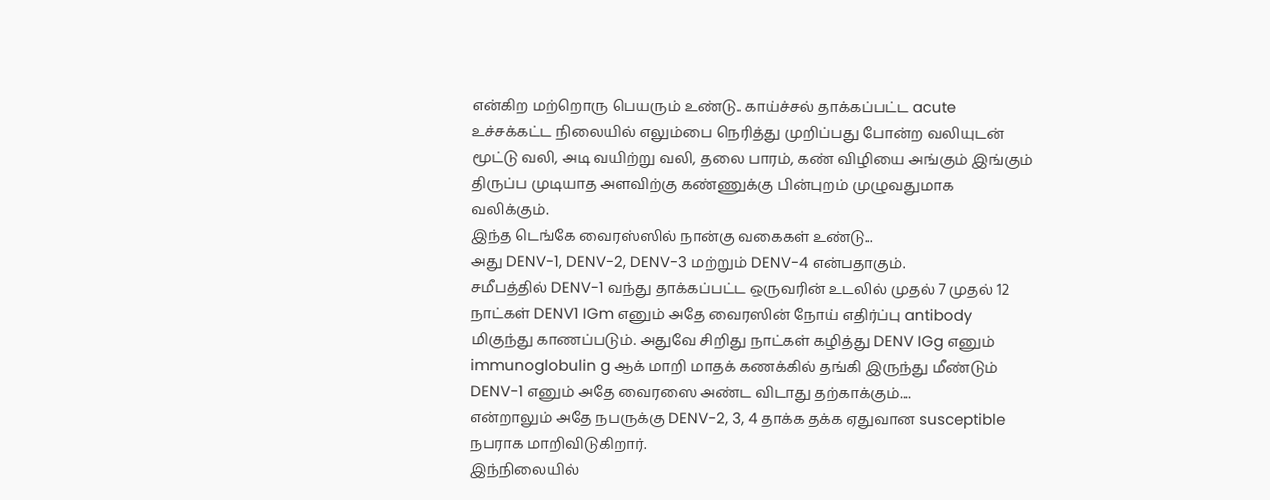என்கிற மற்றொரு பெயரும் உண்டு.. காய்ச்சல் தாக்கப்பட்ட acute உச்சக்கட்ட நிலையில் எலும்பை நெரித்து முறிப்பது போன்ற வலியுடன் மூட்டு வலி, அடி வயிற்று வலி, தலை பாரம், கண் விழியை அங்கும் இங்கும் திருப்ப முடியாத அளவிற்கு கண்ணுக்கு பின்புறம் முழுவதுமாக வலிக்கும்.
இந்த டெங்கே வைரஸ்ஸில் நான்கு வகைகள் உண்டு...
அது DENV-1, DENV-2, DENV-3 மற்றும் DENV-4 என்பதாகும்.
சமீபத்தில் DENV-1 வந்து தாக்கப்பட்ட ஒருவரின் உடலில் முதல் 7 முதல் 12 நாட்கள் DENV1 IGm எனும் அதே வைரஸின் நோய் எதிர்ப்பு antibody மிகுந்து காணப்படும். அதுவே சிறிது நாட்கள் கழித்து DENV IGg எனும் immunoglobulin g ஆக் மாறி மாதக் கணக்கில் தங்கி இருந்து மீண்டும் DENV-1 எனும் அதே வைரஸை அண்ட விடாது தற்காக்கும்....
என்றாலும் அதே நபருக்கு DENV-2, 3, 4 தாக்க தக்க ஏதுவான susceptible நபராக மாறிவிடுகிறார்.
இந்நிலையில்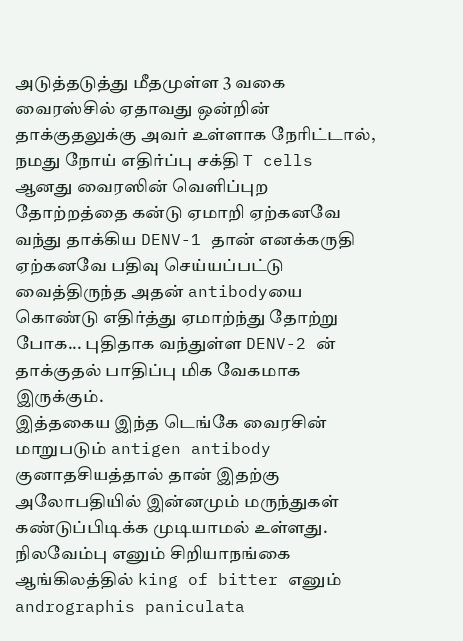அடுத்தடுத்து மீதமுள்ள 3 வகை வைரஸ்சில் ஏதாவது ஒன்றின் தாக்குதலுக்கு அவர் உள்ளாக நேரிட்டால், நமது நோய் எதிர்ப்பு சக்தி T cells ஆனது வைரஸின் வெளிப்புற தோற்றத்தை கன்டு ஏமாறி ஏற்கனவே வந்து தாக்கிய DENV-1 தான் எனக்கருதி ஏற்கனவே பதிவு செய்யப்பட்டு வைத்திருந்த அதன் antibodyயை கொண்டு எதிர்த்து ஏமாற்ந்து தோற்று போக... புதிதாக வந்துள்ள DENV-2 ன் தாக்குதல் பாதிப்பு மிக வேகமாக இருக்கும்.
இத்தகைய இந்த டெங்கே வைரசின் மாறுபடும் antigen antibody குனாதசியத்தால் தான் இதற்கு அலோபதியில் இன்னமும் மருந்துகள் கண்டுப்பிடிக்க முடியாமல் உள்ளது.
நிலவேம்பு எனும் சிறியாநங்கை ஆங்கிலத்தில் king of bitter எனும் andrographis paniculata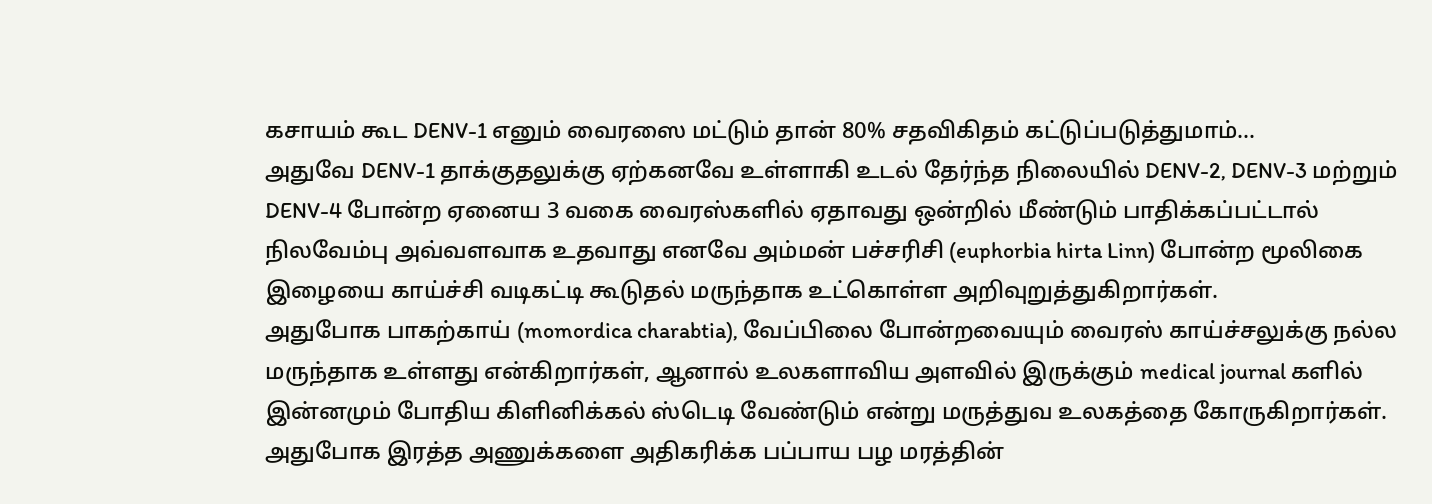கசாயம் கூட DENV-1 எனும் வைரஸை மட்டும் தான் 80% சதவிகிதம் கட்டுப்படுத்துமாம்...
அதுவே DENV-1 தாக்குதலுக்கு ஏற்கனவே உள்ளாகி உடல் தேர்ந்த நிலையில் DENV-2, DENV-3 மற்றும் DENV-4 போன்ற ஏனைய 3 வகை வைரஸ்களில் ஏதாவது ஒன்றில் மீண்டும் பாதிக்கப்பட்டால் நிலவேம்பு அவ்வளவாக உதவாது எனவே அம்மன் பச்சரிசி (euphorbia hirta Linn) போன்ற மூலிகை இழையை காய்ச்சி வடிகட்டி கூடுதல் மருந்தாக உட்கொள்ள அறிவுறுத்துகிறார்கள்.
அதுபோக பாகற்காய் (momordica charabtia), வேப்பிலை போன்றவையும் வைரஸ் காய்ச்சலுக்கு நல்ல மருந்தாக உள்ளது என்கிறார்கள், ஆனால் உலகளாவிய அளவில் இருக்கும் medical journal களில் இன்னமும் போதிய கிளினிக்கல் ஸ்டெடி வேண்டும் என்று மருத்துவ உலகத்தை கோருகிறார்கள்.
அதுபோக இரத்த அணுக்களை அதிகரிக்க பப்பாய பழ மரத்தின்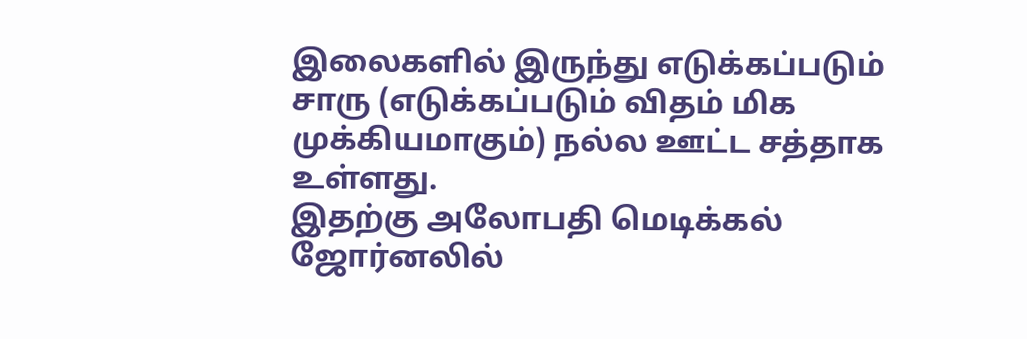இலைகளில் இருந்து எடுக்கப்படும் சாரு (எடுக்கப்படும் விதம் மிக முக்கியமாகும்) நல்ல ஊட்ட சத்தாக உள்ளது.
இதற்கு அலோபதி மெடிக்கல் ஜோர்னலில்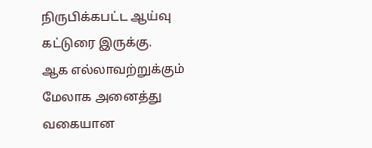நிருபிக்கபட்ட ஆய்வு கட்டுரை இருக்கு.
ஆக எல்லாவற்றுக்கும் மேலாக அனைத்து வகையான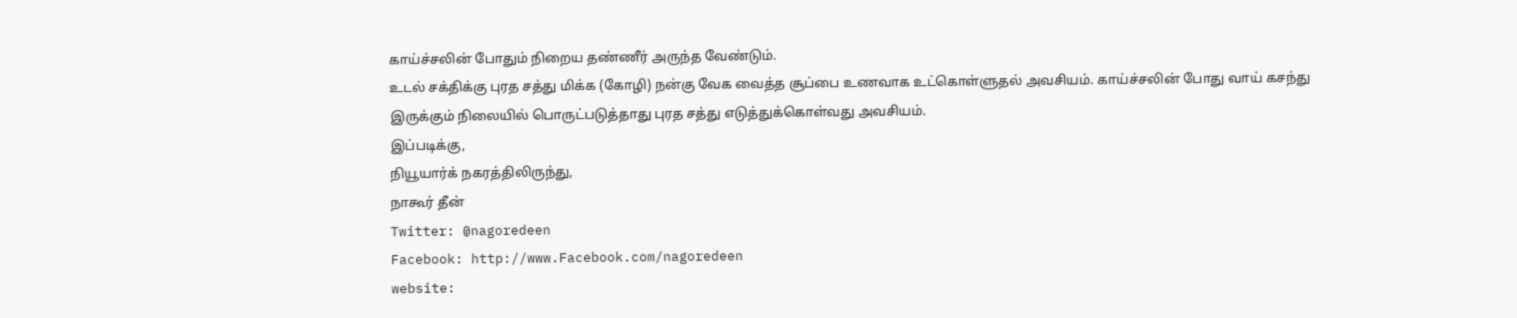காய்ச்சலின் போதும் நிறைய தண்ணீர் அருந்த வேண்டும்.
உடல் சக்திக்கு புரத சத்து மிக்க (கோழி) நன்கு வேக வைத்த சூப்பை உணவாக உட்கொள்ளுதல் அவசியம். காய்ச்சலின் போது வாய் கசந்து இருக்கும் நிலையில் பொருட்படுத்தாது புரத சத்து எடுத்துக்கொள்வது அவசியம்.
இப்படிக்கு,
நியூயார்க் நகரத்திலிருந்து,
நாகூர் தீன்
Twitter: @nagoredeen
Facebook: http://www.Facebook.com/nagoredeen
website: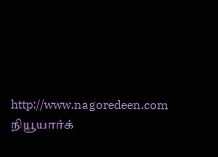http://www.nagoredeen.com
நியூயார்க்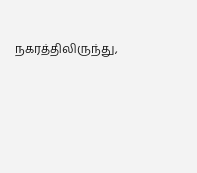நகரத்திலிருந்து,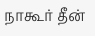நாகூர் தீன்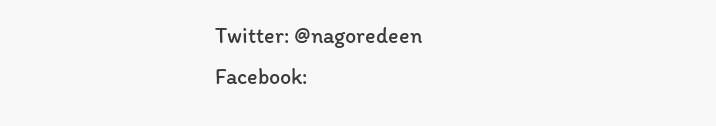Twitter: @nagoredeen
Facebook: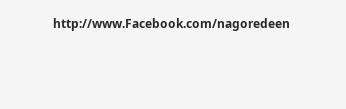http://www.Facebook.com/nagoredeen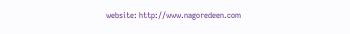website: http://www.nagoredeen.com